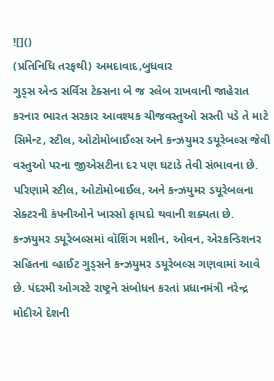![]()
(પ્રતિનિધિ તરફથી) અમદાવાદ,બુધવાર
ગુડ્સ એન્ડ સર્વિસ ટેક્સના બે જ સ્લેબ રાખવાની જાહેરાત કરનાર ભારત સરકાર આવશ્યક ચીજવસ્તુઓ સસ્તી પડે તે માટે સિમેન્ટ, સ્ટીલ, ઓટોમોબાઈલ્સ અને કન્ઝયુમર ડયૂરેબલ્સ જેવી વસ્તુઓ પરના જીએસટીના દર પણ ઘટાડે તેવી સંભાવના છે. પરિણામે સ્ટીલ, ઓટોમોબાઈલ, અને કન્ઝયુમર ડયૂરેબલના સેક્ટરની કંપનીઓને ખાસ્સો ફાયદો થવાની શક્યતા છે. કન્ઝયુમર ડયૂરેબલ્સમાં વૉશિંગ મશીન, ઓવન, એરકન્ડિશનર સહિતના વ્હાઈટ ગુડ્સને કન્ઝયુમર ડયૂરેબલ્સ ગણવામાં આવે છે. પંદરમી ઓગસ્ટે રાષ્ટ્રને સંબોધન કરતાં પ્રધાનમંત્રી નરેન્દ્ર મોદીએ દેશની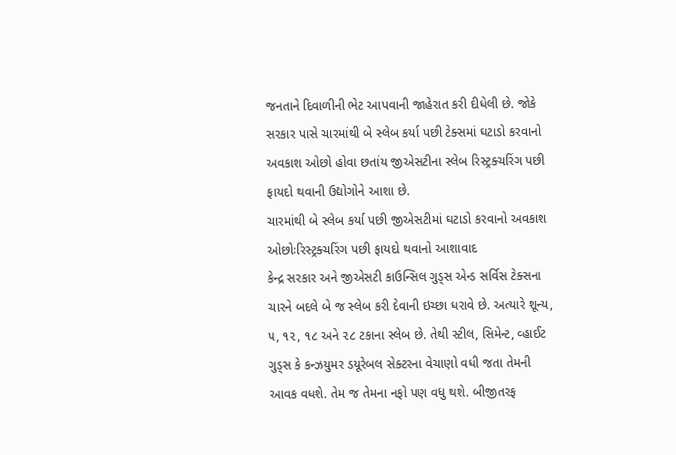જનતાને દિવાળીની ભેટ આપવાની જાહેરાત કરી દીધેલી છે. જોકે સરકાર પાસે ચારમાંથી બે સ્લેબ કર્યા પછી ટેક્સમાં ઘટાડો કરવાનો અવકાશ ઓછો હોવા છતાંય જીએસટીના સ્લેબ રિસ્ટ્રક્ચરિંગ પછી ફાયદો થવાની ઉદ્યોગોને આશા છે.
ચારમાંથી બે સ્લેબ કર્યા પછી જીએસટીમાં ઘટાડો કરવાનો અવકાશ ઓછોઃરિસ્ટ્રક્ચરિંગ પછી ફાયદો થવાનો આશાવાદ
કેન્દ્ર સરકાર અને જીએસટી કાઉન્સિલ ગુડ્સ એન્ડ સર્વિસ ટેક્સના ચારને બદલે બે જ સ્લેબ કરી દેવાની ઇચ્છા ધરાવે છે. અત્યારે શૂન્ય, ૫, ૧૨, ૧૮ અને ૨૮ ટકાના સ્લેબ છે. તેથી સ્ટીલ, સિમેન્ટ, વ્હાઈટ ગુડ્સ કે કન્ઝયુમર ડયૂરેબલ સેક્ટરના વેચાણો વધી જતા તેમની આવક વધશે. તેમ જ તેમના નફો પણ વધુ થશે. બીજીતરફ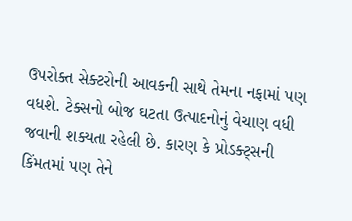ઉપરોક્ત સેક્ટરોની આવકની સાથે તેમના નફામાં પણ વધશે. ટેક્સનો બોજ ઘટતા ઉત્પાદનોનું વેચાણ વધી જવાની શક્યતા રહેલી છે. કારણ કે પ્રોડક્ટ્સની કિંમતમાં પણ તેને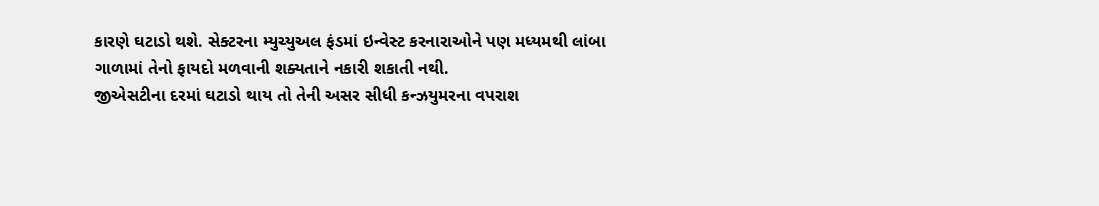કારણે ઘટાડો થશે. સેક્ટરના મ્યુચ્યુઅલ ફંડમાં ઇન્વેસ્ટ કરનારાઓને પણ મધ્યમથી લાંબા ગાળામાં તેનો ફાયદો મળવાની શક્યતાને નકારી શકાતી નથી.
જીએસટીના દરમાં ઘટાડો થાય તો તેની અસર સીધી કન્ઝયુમરના વપરાશ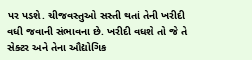પર પડશે. ચીજવસ્તુઓ સસ્તી થતાં તેની ખરીદી વધી જવાની સંભાવના છે. ખરીદી વધશે તો જે તે સેક્ટર અને તેના ઔદ્યોગિક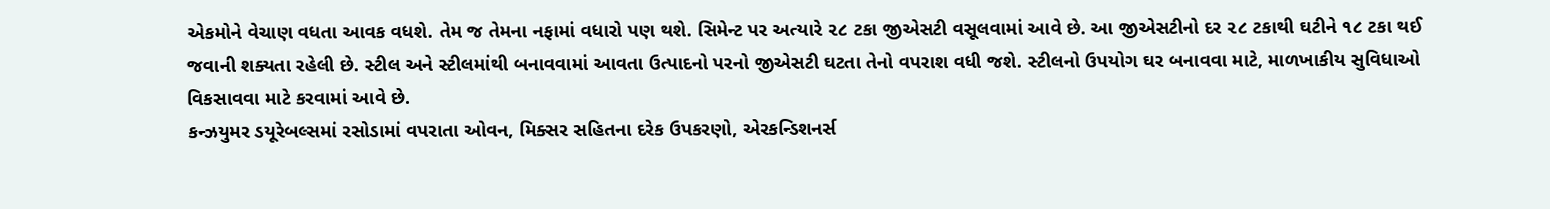એકમોને વેચાણ વધતા આવક વધશે. તેમ જ તેમના નફામાં વધારો પણ થશે. સિમેન્ટ પર અત્યારે ૨૮ ટકા જીએસટી વસૂલવામાં આવે છે. આ જીએસટીનો દર ૨૮ ટકાથી ઘટીને ૧૮ ટકા થઈ જવાની શક્યતા રહેલી છે. સ્ટીલ અને સ્ટીલમાંથી બનાવવામાં આવતા ઉત્પાદનો પરનો જીએસટી ઘટતા તેનો વપરાશ વધી જશે. સ્ટીલનો ઉપયોગ ઘર બનાવવા માટે, માળખાકીય સુવિધાઓ વિકસાવવા માટે કરવામાં આવે છે.
કન્ઝયુમર ડયૂરેબલ્સમાં રસોડામાં વપરાતા ઓવન, મિક્સર સહિતના દરેક ઉપકરણો, એરકન્ડિશનર્સ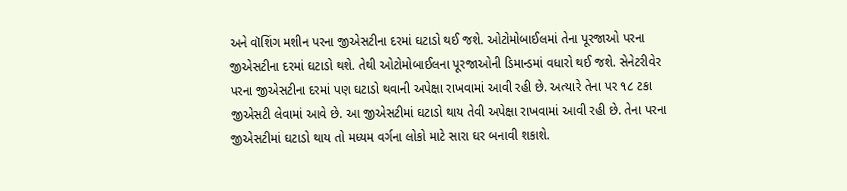અને વૉશિંગ મશીન પરના જીએસટીના દરમાં ઘટાડો થઈ જશે. ઓટોમોબાઈલમાં તેના પૂરજાઓ પરના જીએસટીના દરમાં ઘટાડો થશે. તેથી ઓટોમોબાઈલના પૂરજાઓની ડિમાન્ડમાં વધારો થઈ જશે. સેનેટરીવેર પરના જીએસટીના દરમાં પણ ઘટાડો થવાની અપેક્ષા રાખવામાં આવી રહી છે. અત્યારે તેના પર ૧૮ ટકા જીએસટી લેવામાં આવે છે. આ જીએસટીમાં ઘટાડો થાય તેવી અપેક્ષા રાખવામાં આવી રહી છે. તેના પરના જીએસટીમાં ઘટાડો થાય તો મધ્યમ વર્ગના લોકો માટે સારા ઘર બનાવી શકાશે.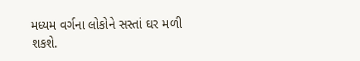મધ્યમ વર્ગના લોકોને સસ્તાં ઘર મળી શકશે.